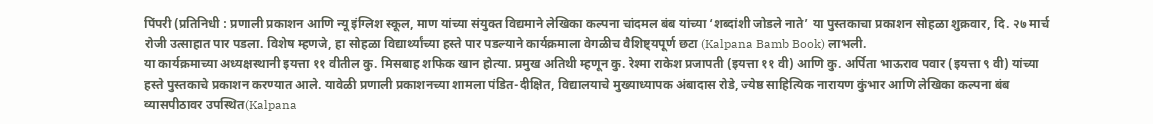पिंपरी (प्रतिनिधी : प्रणाली प्रकाशन आणि न्यू इंग्लिश स्कूल, माण यांच्या संयुक्त विद्यमाने लेखिका कल्पना चांदमल बंब यांच्या ‘शब्दांशी जोडले नाते’ या पुस्तकाचा प्रकाशन सोहळा शुक्रवार, दि. २७ मार्च रोजी उत्साहात पार पडला. विशेष म्हणजे, हा सोहळा विद्यार्थ्यांच्या हस्ते पार पडल्याने कार्यक्रमाला वेगळीच वैशिष्ट्यपूर्ण छटा (Kalpana Bamb Book) लाभली.
या कार्यक्रमाच्या अध्यक्षस्थानी इयत्ता ११ वीतील कु. मिसबाह शफिक खान होत्या. प्रमुख अतिथी म्हणून कु. रेश्मा राकेश प्रजापती (इयत्ता ११ वी) आणि कु. अर्पिता भाऊराव पवार (इयत्ता ९ वी) यांच्या हस्ते पुस्तकाचे प्रकाशन करण्यात आले. यावेळी प्रणाली प्रकाशनच्या शामला पंडित-दीक्षित, विद्यालयाचे मुख्याध्यापक अंबादास रोडे, ज्येष्ठ साहित्यिक नारायण कुंभार आणि लेखिका कल्पना बंब व्यासपीठावर उपस्थित(Kalpana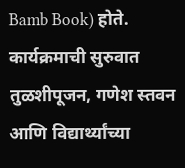Bamb Book) होते.
कार्यक्रमाची सुरुवात तुळशीपूजन, गणेश स्तवन आणि विद्यार्थ्यांच्या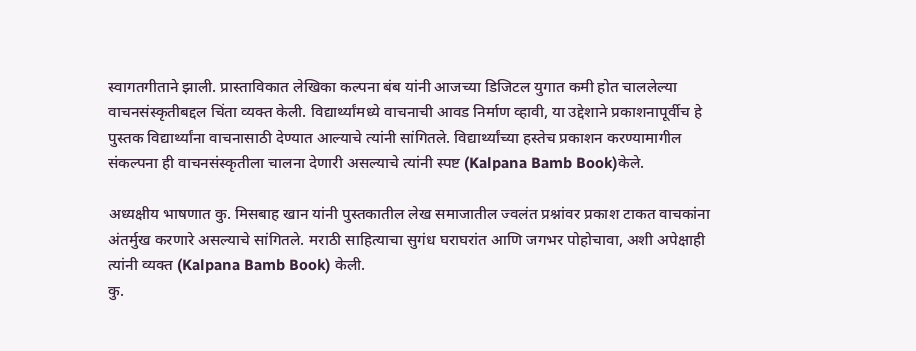स्वागतगीताने झाली. प्रास्ताविकात लेखिका कल्पना बंब यांनी आजच्या डिजिटल युगात कमी होत चाललेल्या वाचनसंस्कृतीबद्दल चिंता व्यक्त केली. विद्यार्थ्यांमध्ये वाचनाची आवड निर्माण व्हावी, या उद्देशाने प्रकाशनापूर्वीच हे पुस्तक विद्यार्थ्यांना वाचनासाठी देण्यात आल्याचे त्यांनी सांगितले. विद्यार्थ्यांच्या हस्तेच प्रकाशन करण्यामागील संकल्पना ही वाचनसंस्कृतीला चालना देणारी असल्याचे त्यांनी स्पष्ट (Kalpana Bamb Book)केले.

अध्यक्षीय भाषणात कु. मिसबाह खान यांनी पुस्तकातील लेख समाजातील ज्वलंत प्रश्नांवर प्रकाश टाकत वाचकांना अंतर्मुख करणारे असल्याचे सांगितले. मराठी साहित्याचा सुगंध घराघरांत आणि जगभर पोहोचावा, अशी अपेक्षाही त्यांनी व्यक्त (Kalpana Bamb Book) केली.
कु.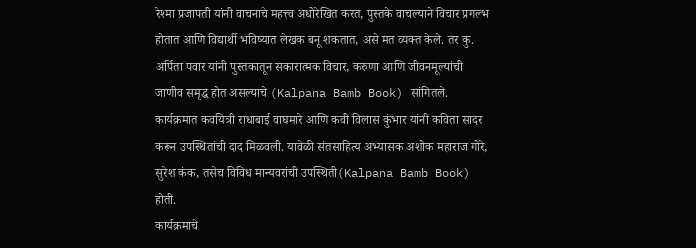रेश्मा प्रजापती यांनी वाचनाचे महत्त्व अधोरेखित करत, पुस्तके वाचल्याने विचार प्रगल्भ होतात आणि विद्यार्थी भविष्यात लेखक बनू शकतात, असे मत व्यक्त केले. तर कु. अर्पिता पवार यांनी पुस्तकातून सकारात्मक विचार, करुणा आणि जीवनमूल्यांची जाणीव समृद्ध होत असल्याचे (Kalpana Bamb Book) सांगितले.
कार्यक्रमात कवयित्री राधाबाई वाघमारे आणि कवी विलास कुंभार यांनी कविता सादर करून उपस्थितांची दाद मिळवली. यावेळी संतसाहित्य अभ्यासक अशोक महाराज गोरे, सुरेश कंक, तसेच विविध मान्यवरांची उपस्थिती(Kalpana Bamb Book) होती.
कार्यक्रमाचे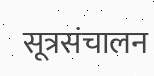सूत्रसंचालन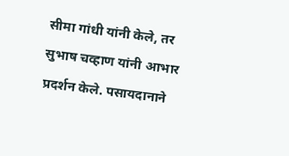सीमा गांधी यांनी केले, तर सुभाष चव्हाण यांनी आभार प्रदर्शन केले. पसायदानाने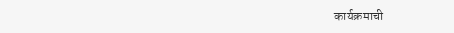कार्यक्रमाची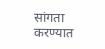सांगता करण्यात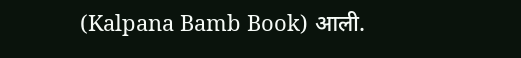(Kalpana Bamb Book) आली.